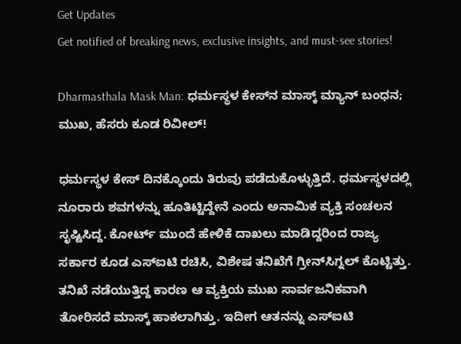Get Updates
Get notified of breaking news, exclusive insights, and must-see stories!

Dharmasthala Mask Man: ಧರ್ಮಸ್ಥಳ ಕೇಸ್‌ನ ಮಾಸ್ಕ್‌ ಮ್ಯಾನ್‌ ಬಂಧನ; ಮುಖ, ಹೆಸರು ಕೂಡ ರಿವೀಲ್‌!

ಧರ್ಮಸ್ಥಳ ಕೇಸ್‌ ದಿನಕ್ಕೊಂದು ತಿರುವು ಪಡೆದುಕೊಳ್ಳುತ್ತಿದೆ. ಧರ್ಮಸ್ಥಳದಲ್ಲಿ ನೂರಾರು ಶವಗಳನ್ನು ಹೂತಿಟ್ಟಿದ್ದೇನೆ ಎಂದು ಅನಾಮಿಕ ವ್ಯಕ್ತಿ ಸಂಚಲನ ಸೃಷ್ಟಿಸಿದ್ದ. ಕೋರ್ಟ್‌ ಮುಂದೆ ಹೇಳಿಕೆ ದಾಖಲು ಮಾಡಿದ್ದರಿಂದ ರಾಜ್ಯ ಸರ್ಕಾರ ಕೂಡ ಎಸ್‌ಐಟಿ ರಚಿಸಿ, ವಿಶೇಷ ತನಿಖೆಗೆ ಗ್ರೀನ್‌ಸಿಗ್ನಲ್‌ ಕೊಟ್ಟಿತ್ತು. ತನಿಖೆ ನಡೆಯುತ್ತಿದ್ದ ಕಾರಣ ಆ ವ್ಯಕ್ತಿಯ ಮುಖ ಸಾರ್ವಜನಿಕವಾಗಿ ತೋರಿಸದೆ ಮಾಸ್ಕ್‌ ಹಾಕಲಾಗಿತ್ತು. ಇದೀಗ ಆತನನ್ನು ಎಸ್‌ಐಟಿ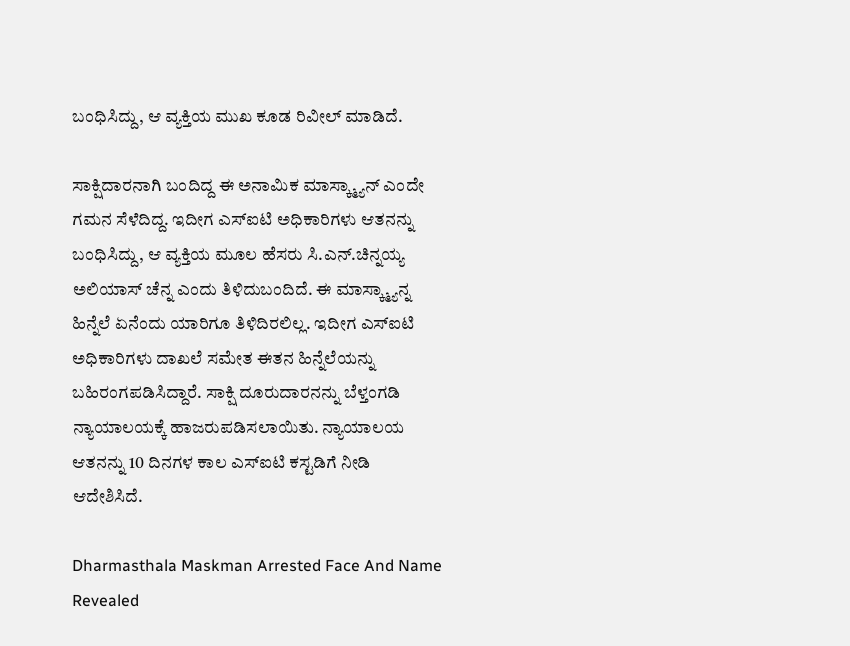ಬಂಧಿಸಿದ್ದು, ಆ ವ್ಯಕ್ತಿಯ ಮುಖ ಕೂಡ ರಿವೀಲ್‌ ಮಾಡಿದೆ.

ಸಾಕ್ಷಿದಾರನಾಗಿ ಬಂದಿದ್ದ ಈ ಅನಾಮಿಕ ಮಾಸ್ಕ್ಮ್ಯಾನ್ ಎಂದೇ ಗಮನ ಸೆಳೆದಿದ್ದ. ಇದೀಗ ಎಸ್ಐಟಿ ಅಧಿಕಾರಿಗಳು ಆತನನ್ನು ಬಂಧಿಸಿದ್ದು, ಆ ವ್ಯಕ್ತಿಯ ಮೂಲ ಹೆಸರು ಸಿ.ಎನ್.ಚಿನ್ನಯ್ಯ ಅಲಿಯಾಸ್ ಚೆನ್ನ ಎಂದು ತಿಳಿದುಬಂದಿದೆ. ಈ ಮಾಸ್ಕ್ಮ್ಯಾನ್ನ ಹಿನ್ನೆಲೆ ಏನೆಂದು ಯಾರಿಗೂ ತಿಳಿದಿರಲಿಲ್ಲ. ಇದೀಗ ಎಸ್ಐಟಿ ಅಧಿಕಾರಿಗಳು ದಾಖಲೆ ಸಮೇತ ಈತನ ಹಿನ್ನೆಲೆಯನ್ನು ಬಹಿರಂಗಪಡಿಸಿದ್ದಾರೆ. ಸಾಕ್ಷಿ ದೂರುದಾರನನ್ನು ಬೆಳ್ತಂಗಡಿ ನ್ಯಾಯಾಲಯಕ್ಕೆ ಹಾಜರುಪಡಿಸಲಾಯಿತು. ನ್ಯಾಯಾಲಯ ಆತನನ್ನು 10 ದಿನಗಳ ಕಾಲ ಎಸ್‌ಐಟಿ ಕಸ್ಟಡಿಗೆ ನೀಡಿ ಆದೇಶಿಸಿದೆ.

Dharmasthala Maskman Arrested Face And Name Revealed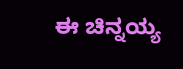ಈ ಚಿನ್ನಯ್ಯ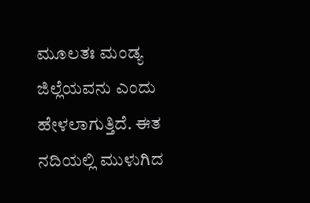ಮೂಲತಃ ಮಂಡ್ಯ ಜಿಲ್ಲೆಯವನು ಎಂದು ಹೇಳಲಾಗುತ್ತಿದೆ. ಈತ ನದಿಯಲ್ಲಿ ಮುಳುಗಿದ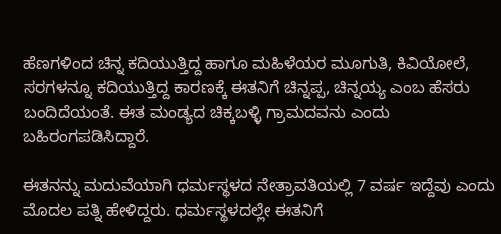ಹೆಣಗಳಿಂದ ಚಿನ್ನ ಕದಿಯುತ್ತಿದ್ದ ಹಾಗೂ ಮಹಿಳೆಯರ ಮೂಗುತಿ, ಕಿವಿಯೋಲೆ, ಸರಗಳನ್ನೂ ಕದಿಯುತ್ತಿದ್ದ ಕಾರಣಕ್ಕೆ ಈತನಿಗೆ ಚಿನ್ನಪ್ಪ, ಚಿನ್ನಯ್ಯ ಎಂಬ ಹೆಸರು ಬಂದಿದೆಯಂತೆ. ಈತ ಮಂಡ್ಯದ ಚಿಕ್ಕಬಳ್ಳಿ ಗ್ರಾಮದವನು ಎಂದು ಬಹಿರಂಗಪಡಿಸಿದ್ದಾರೆ.

ಈತನನ್ನು ಮದುವೆಯಾಗಿ ಧರ್ಮಸ್ಥಳದ ನೇತ್ರಾವತಿಯಲ್ಲಿ 7 ವರ್ಷ ಇದ್ದೆವು ಎಂದು ಮೊದಲ ಪತ್ನಿ ಹೇಳಿದ್ದರು. ಧರ್ಮಸ್ಥಳದಲ್ಲೇ ಈತನಿಗೆ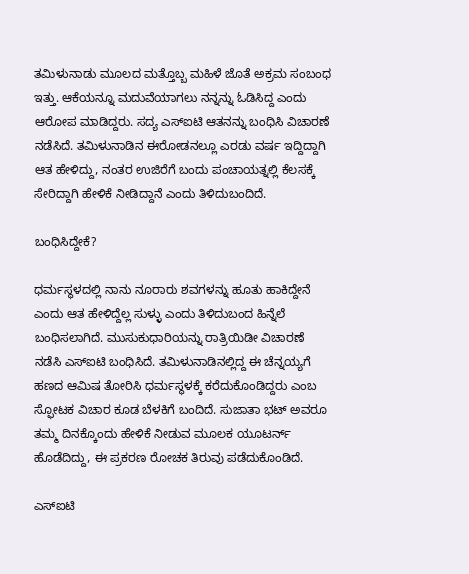ತಮಿಳುನಾಡು ಮೂಲದ ಮತ್ತೊಬ್ಬ ಮಹಿಳೆ ಜೊತೆ ಅಕ್ರಮ ಸಂಬಂಧ ಇತ್ತು. ಆಕೆಯನ್ನೂ ಮದುವೆಯಾಗಲು ನನ್ನನ್ನು ಓಡಿಸಿದ್ದ ಎಂದು ಆರೋಪ ಮಾಡಿದ್ದರು. ಸದ್ಯ ಎಸ್‌ಐಟಿ ಆತನನ್ನು ಬಂಧಿಸಿ ವಿಚಾರಣೆ ನಡೆಸಿದೆ. ತಮಿಳುನಾಡಿನ ಈರೋಡನಲ್ಲೂ ಎರಡು ವರ್ಷ ಇದ್ದಿದ್ದಾಗಿ ಆತ ಹೇಳಿದ್ದು, ನಂತರ ಉಜಿರೆಗೆ ಬಂದು ಪಂಚಾಯತ್ನಲ್ಲಿ ಕೆಲಸಕ್ಕೆ ಸೇರಿದ್ದಾಗಿ ಹೇಳಿಕೆ ನೀಡಿದ್ದಾನೆ ಎಂದು ತಿಳಿದುಬಂದಿದೆ.

ಬಂಧಿಸಿದ್ದೇಕೆ?

ಧರ್ಮಸ್ಥಳದಲ್ಲಿ ನಾನು ನೂರಾರು ಶವಗಳನ್ನು ಹೂತು ಹಾಕಿದ್ದೇನೆ ಎಂದು ಆತ ಹೇಳಿದ್ದೆಲ್ಲ ಸುಳ್ಳು ಎಂದು ತಿಳಿದುಬಂದ ಹಿನ್ನೆಲೆ ಬಂಧಿಸಲಾಗಿದೆ. ಮುಸುಕುಧಾರಿಯನ್ನು ರಾತ್ರಿಯಿಡೀ ವಿಚಾರಣೆ ನಡೆಸಿ ಎಸ್‌ಐಟಿ ಬಂಧಿಸಿದೆ. ತಮಿಳುನಾಡಿನಲ್ಲಿದ್ದ ಈ ಚೆನ್ನಯ್ಯಗೆ ಹಣದ ಆಮಿಷ ತೋರಿಸಿ ಧರ್ಮಸ್ಥಳಕ್ಕೆ ಕರೆದುಕೊಂಡಿದ್ದರು ಎಂಬ ಸ್ಫೋಟಕ ವಿಚಾರ ಕೂಡ ಬೆಳಕಿಗೆ ಬಂದಿದೆ. ಸುಜಾತಾ ಭಟ್‌ ಅವರೂ ತಮ್ಮ ದಿನಕ್ಕೊಂದು ಹೇಳಿಕೆ ನೀಡುವ ಮೂಲಕ ಯೂಟರ್ನ್‌ ಹೊಡೆದಿದ್ದು, ಈ ಪ್ರಕರಣ ರೋಚಕ ತಿರುವು ಪಡೆದುಕೊಂಡಿದೆ.

ಎಸ್‌ಐಟಿ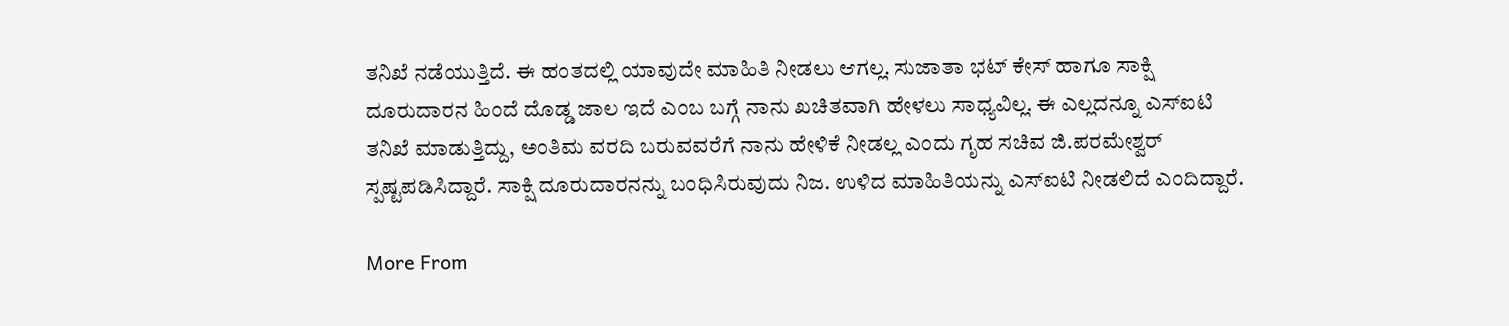ತನಿಖೆ ನಡೆಯುತ್ತಿದೆ. ಈ ಹಂತದಲ್ಲಿ ಯಾವುದೇ ಮಾಹಿತಿ ನೀಡಲು ಆಗಲ್ಲ. ಸುಜಾತಾ ಭಟ್‌ ಕೇಸ್‌ ಹಾಗೂ ಸಾಕ್ಷಿ ದೂರುದಾರನ ಹಿಂದೆ ದೊಡ್ಡ ಜಾಲ ಇದೆ ಎಂಬ ಬಗ್ಗೆ ನಾನು ಖಚಿತವಾಗಿ ಹೇಳಲು ಸಾಧ್ಯವಿಲ್ಲ. ಈ ಎಲ್ಲದನ್ನೂ ಎಸ್‌ಐಟಿ ತನಿಖೆ ಮಾಡುತ್ತಿದ್ದು, ಅಂತಿಮ ವರದಿ ಬರುವವರೆಗೆ ನಾನು ಹೇಳಿಕೆ ನೀಡಲ್ಲ ಎಂದು ಗೃಹ ಸಚಿವ ಜಿ.ಪರಮೇಶ್ವರ್‌ ಸ್ಪಷ್ಟಪಡಿಸಿದ್ದಾರೆ. ಸಾಕ್ಷಿ ದೂರುದಾರನನ್ನು ಬಂಧಿಸಿರುವುದು ನಿಜ. ಉಳಿದ ಮಾಹಿತಿಯನ್ನು ಎಸ್‌ಐಟಿ ನೀಡಲಿದೆ ಎಂದಿದ್ದಾರೆ.

More From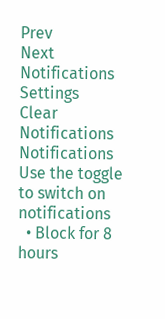Prev
Next
Notifications
Settings
Clear Notifications
Notifications
Use the toggle to switch on notifications
  • Block for 8 hours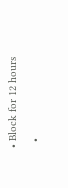• Block for 12 hours
  •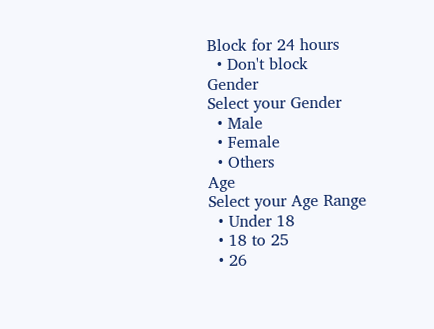Block for 24 hours
  • Don't block
Gender
Select your Gender
  • Male
  • Female
  • Others
Age
Select your Age Range
  • Under 18
  • 18 to 25
  • 26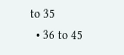to 35
  • 36 to 45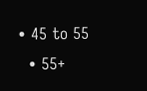• 45 to 55
  • 55+